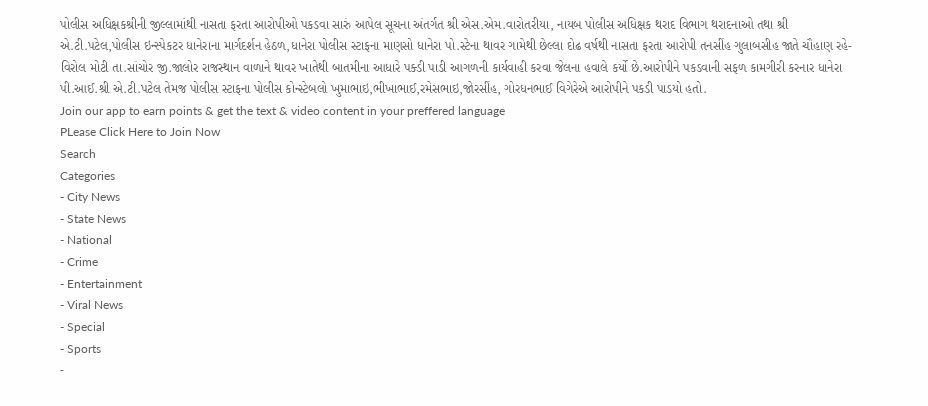પોલીસ અધિક્ષકશ્રીની જીલ્લામાંથી નાસતા ફરતા આરોપીઓ પકડવા સારું આપેલ સૂચના અંતર્ગત શ્રી એસ.એમ.વારોતરીયા, નાયબ પોલીસ અધિક્ષક થરાદ વિભાગ થરાદનાઓ તથા શ્રી એ.ટી.પટેલ,પોલીસ ઇન્સ્પેકટર ધાનેરાના માર્ગદર્શન હેઠળ,ધાનેરા પોલીસ સ્ટાફના માણસો ધાનેરા પો.સ્ટેના થાવર ગામેથી છેલ્લા દોઢ વર્ષથી નાસતા ફરતા આરોપી તનસીંહ ગુલાબસીહ જાતે ચૌહાણ રહે-વિરોલ મોટી તા.સાંચોર જી.જાલોર રાજસ્થાન વાળાને થાવર ખાતેથી બાતમીના આધારે પક્ડી પાડી આગળની કાર્યવાહી કરવા જેલના હવાલે કર્યો છે.આરોપીને પકડવાની સફળ કામગીરી કરનાર ધાનેરા પી.આઈ.શ્રી એ.ટી.પટેલ તેમજ પોલીસ સ્ટાફના પોલીસ કોન્સ્ટેબલો ખુમાભાઇ,ભીખાભાઈ,રમેસભાઇ,જોરસીંહ, ગોરધનભાઈ વિગેરેએ આરોપીને પકડી પાડયો હતો.
Join our app to earn points & get the text & video content in your preffered language
PLease Click Here to Join Now
Search
Categories
- City News
- State News
- National
- Crime
- Entertainment
- Viral News
- Special
- Sports
-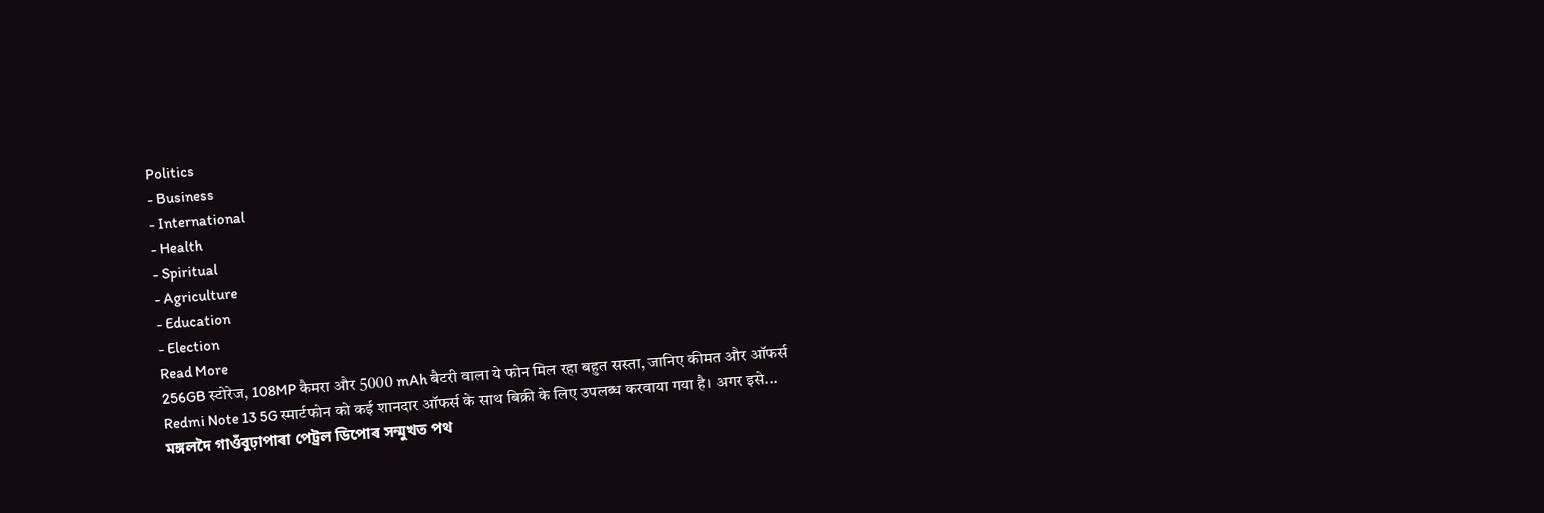Politics
- Business
- International
- Health
- Spiritual
- Agriculture
- Education
- Election
Read More
256GB स्टोरेज, 108MP कैमरा और 5000 mAh बैटरी वाला ये फोन मिल रहा बहुत सस्ता, जानिए कीमत और ऑफर्स
Redmi Note 13 5G स्मार्टफोन को कई शानदार ऑफर्स के साथ बिक्री के लिए उपलब्ध करवाया गया है। अगर इसे...
মঙ্গলদৈ গাওঁবুঢ়াপাৰা পেট্ৰল ডিপোৰ সন্মুখত পথ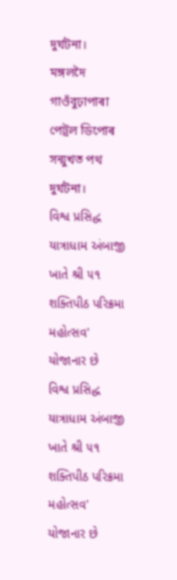দুৰ্ঘটনা।
মঙ্গলদৈ গাওঁবুঢ়াপাৰা পেট্ৰল ডিপোৰ সন্মুখত পথ দুৰ্ঘটনা।
વિશ્વ પ્રસિદ્ધ યાત્રાધામ અંબાજી ખાતે શ્રી ૫૧ શક્તિપીઠ પરિક્રમા મહોત્સવ' યોજાનાર છે
વિશ્વ પ્રસિદ્ધ યાત્રાધામ અંબાજી ખાતે શ્રી ૫૧ શક્તિપીઠ પરિક્રમા મહોત્સવ' યોજાનાર છે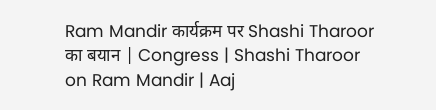Ram Mandir कार्यक्रम पर Shashi Tharoor का बयान | Congress | Shashi Tharoor on Ram Mandir | Aaj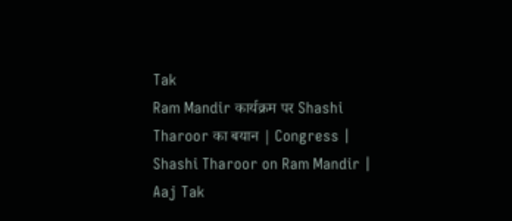Tak
Ram Mandir कार्यक्रम पर Shashi Tharoor का बयान | Congress | Shashi Tharoor on Ram Mandir | Aaj Tak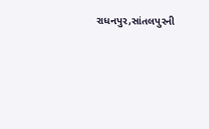રાધનપુર,સાંતલપુરની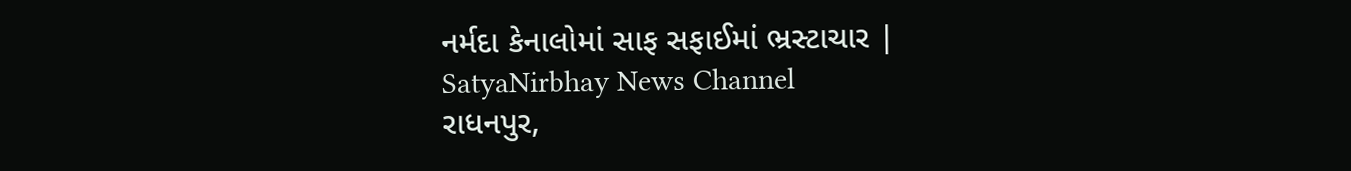નર્મદા કેનાલોમાં સાફ સફાઈમાં ભ્રસ્ટાચાર | SatyaNirbhay News Channel
રાધનપુર,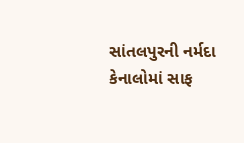સાંતલપુરની નર્મદા કેનાલોમાં સાફ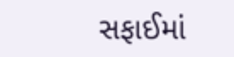સફાઈમાં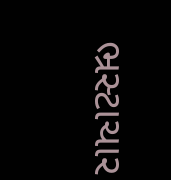ભ્રસ્ટાચાર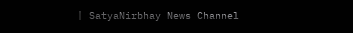| SatyaNirbhay News Channel